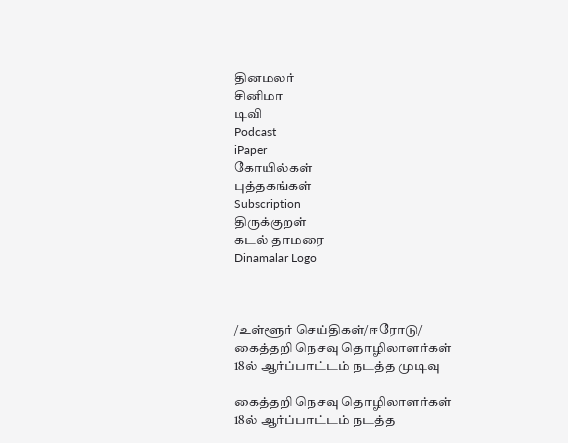தினமலர்
சினிமா
டிவி
Podcast
iPaper
கோயில்கள்
புத்தகங்கள்
Subscription
திருக்குறள்
கடல் தாமரை
Dinamalar Logo



/உள்ளூர் செய்திகள்/ஈரோடு/ கைத்தறி நெசவு தொழிலாளர்கள் 18ல் ஆர்ப்பாட்டம் நடத்த முடிவு

கைத்தறி நெசவு தொழிலாளர்கள் 18ல் ஆர்ப்பாட்டம் நடத்த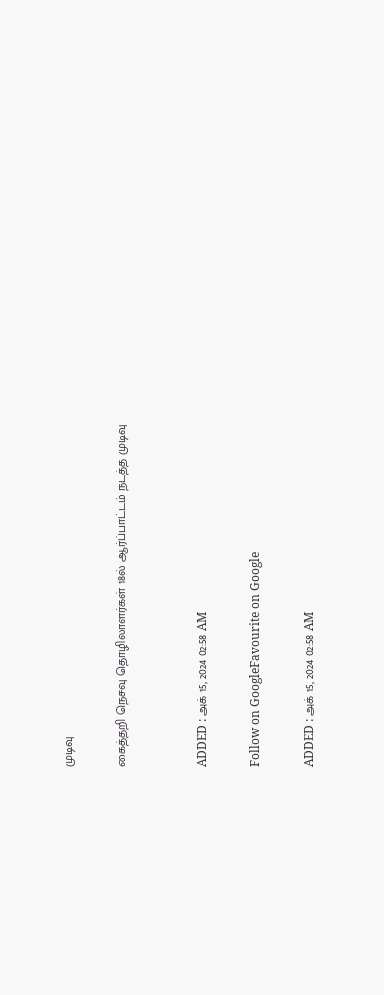முடிவு

கைத்தறி நெசவு தொழிலாளர்கள் 18ல் ஆர்ப்பாட்டம் நடத்த முடிவு


ADDED : அக் 15, 2024 02:58 AM

Follow on GoogleFavourite on Google

ADDED : அக் 15, 2024 02:58 AM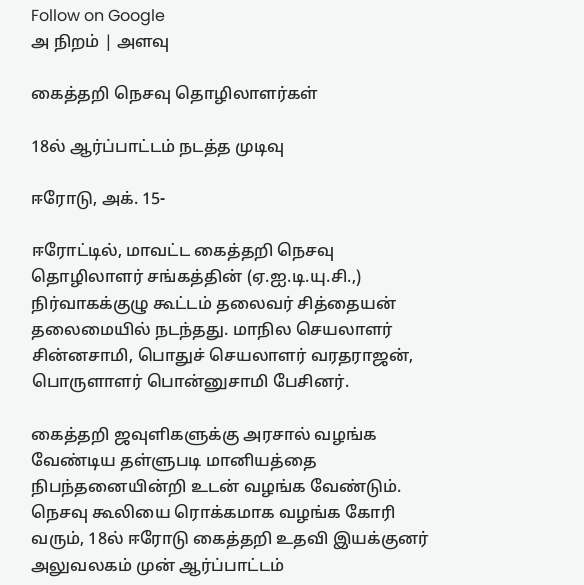Follow on Google
அ நிறம் | அளவு

கைத்தறி நெசவு தொழிலாளர்கள்

18ல் ஆர்ப்பாட்டம் நடத்த முடிவு

ஈரோடு, அக். 15-

ஈரோட்டில், மாவட்ட கைத்தறி நெசவு தொழிலாளர் சங்கத்தின் (ஏ.ஐ.டி.யு.சி.,) நிர்வாகக்குழு கூட்டம் தலைவர் சித்தையன் தலைமையில் நடந்தது. மாநில செயலாளர் சின்னசாமி, பொதுச் செயலாளர் வரதராஜன், பொருளாளர் பொன்னுசாமி பேசினர்.

கைத்தறி ஜவுளிகளுக்கு அரசால் வழங்க வேண்டிய தள்ளுபடி மானியத்தை நிபந்தனையின்றி உடன் வழங்க வேண்டும். நெசவு கூலியை ரொக்கமாக வழங்க கோரி வரும், 18ல் ஈரோடு கைத்தறி உதவி இயக்குனர் அலுவலகம் முன் ஆர்ப்பாட்டம்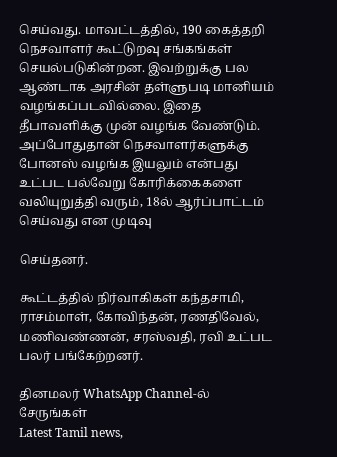செய்வது. மாவட்டத்தில், 190 கைத்தறி நெசவாளர் கூட்டுறவு சங்கங்கள் செயல்படுகின்றன. இவற்றுக்கு பல ஆண்டாக அரசின் தள்ளுபடி மானியம் வழங்கப்படவில்லை. இதை தீபாவளிக்கு முன் வழங்க வேண்டும். அப்போதுதான் நெசவாளர்களுக்கு போனஸ் வழங்க இயலும் என்பது உட்பட பல்வேறு கோரிக்கைகளை வலியுறுத்தி வரும், 18ல் ஆர்ப்பாட்டம் செய்வது என முடிவு

செய்தனர்.

கூட்டத்தில் நிர்வாகிகள் கந்தசாமி, ராசம்மாள், கோவிந்தன், ரணதிவேல், மணிவண்ணன், சரஸ்வதி, ரவி உட்பட பலர் பங்கேற்றனர்.

தினமலர் WhatsApp Channel-ல் சேருங்கள்
Latest Tamil news,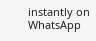instantly on WhatsApp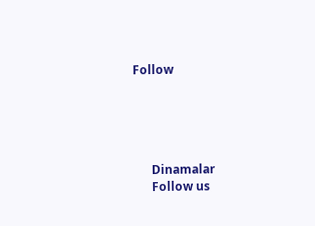Follow





      Dinamalar
      Follow us